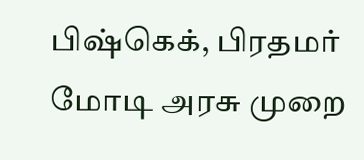பிஷ்கெக், பிரதமர் மோடி அரசு முறை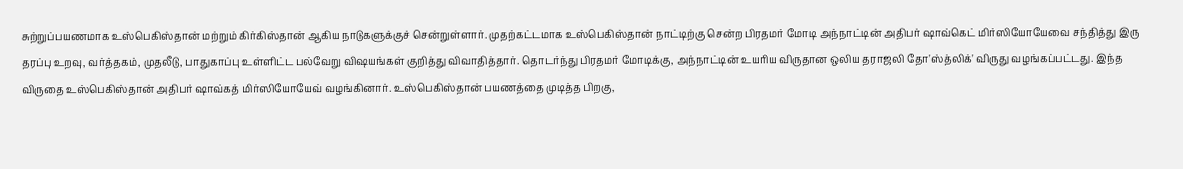சுற்றுப்பயணமாக உஸ்பெகிஸ்தான் மற்றும் கிர்கிஸ்தான் ஆகிய நாடுகளுக்குச் சென்றுள்ளார். முதற்கட்டமாக உஸ்பெகிஸ்தான் நாட்டிற்கு சென்ற பிரதமர் மோடி அந்நாட்டின் அதிபர் ஷாவ்கெட் மிர்ஸியோயேவை சந்தித்து இரு தரப்பு உறவு, வர்த்தகம், முதலீடு, பாதுகாப்பு உள்ளிட்ட பல்வேறு விஷயங்கள் குறித்து விவாதித்தார். தொடர்ந்து பிரதமர் மோடிக்கு, அந்நாட்டின் உயரிய விருதான ஒலிய தராஜலி தோ'ஸ்த்லிக்' விருது வழங்கப்பட்டது. இந்த விருதை உஸ்பெகிஸ்தான் அதிபர் ஷாவ்கத் மிர்ஸியோயேவ் வழங்கினார். உஸ்பெகிஸ்தான் பயணத்தை முடித்த பிறகு,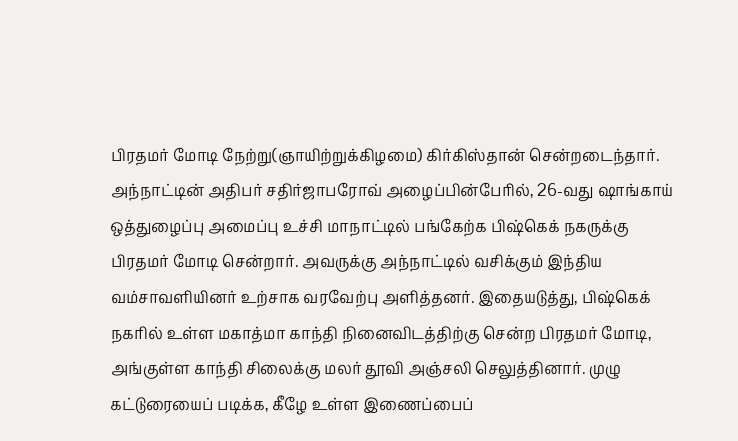பிரதமர் மோடி நேற்று(ஞாயிற்றுக்கிழமை) கிர்கிஸ்தான் சென்றடைந்தார். அந்நாட்டின் அதிபர் சதிர்ஜாபரோவ் அழைப்பின்பேரில், 26-வது ஷாங்காய் ஒத்துழைப்பு அமைப்பு உச்சி மாநாட்டில் பங்கேற்க பிஷ்கெக் நகருக்கு பிரதமர் மோடி சென்றார். அவருக்கு அந்நாட்டில் வசிக்கும் இந்திய வம்சாவளியினர் உற்சாக வரவேற்பு அளித்தனர். இதையடுத்து, பிஷ்கெக் நகரில் உள்ள மகாத்மா காந்தி நினைவிடத்திற்கு சென்ற பிரதமர் மோடி, அங்குள்ள காந்தி சிலைக்கு மலர் தூவி அஞ்சலி செலுத்தினார். முழு கட்டுரையைப் படிக்க, கீழே உள்ள இணைப்பைப்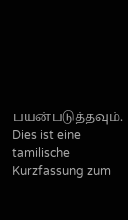பயன்படுத்தவும்.
Dies ist eine tamilische Kurzfassung zum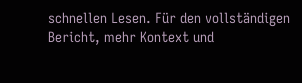schnellen Lesen. Für den vollständigen Bericht, mehr Kontext und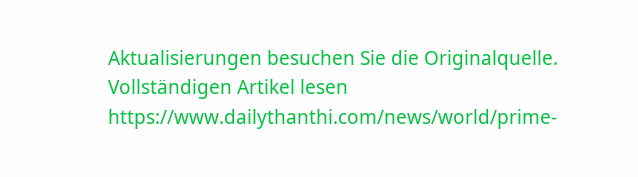Aktualisierungen besuchen Sie die Originalquelle.
Vollständigen Artikel lesen
https://www.dailythanthi.com/news/world/prime-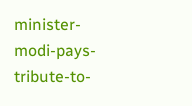minister-modi-pays-tribute-to-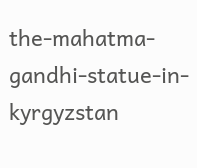the-mahatma-gandhi-statue-in-kyrgyzstan